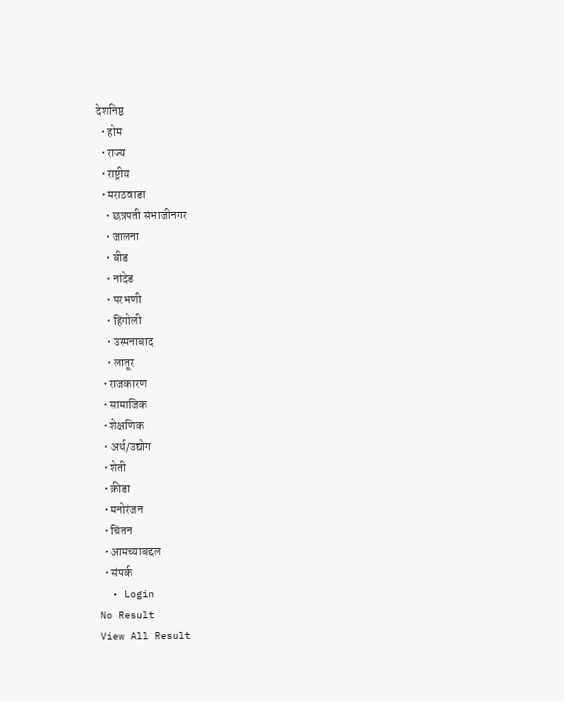देशनिष्ठ
  • होम
  • राज्य
  • राष्ट्रीय
  • मराठवाडा
    • छत्रपती संभाजीनगर
    • जालना
    • बीड
    • नांदेड
    • परभणी
    • हिंगोली
    • उस्मनाबाद
    • लातूर
  • राजकारण
  • सामाजिक
  • शेक्षणिक
  • अर्थ/उद्योग
  • शेती
  • क्रीडा
  • मनोरंजन
  • चिंतन
  • आमच्याबद्दल
  • संपर्क
  • Login
No Result
View All Result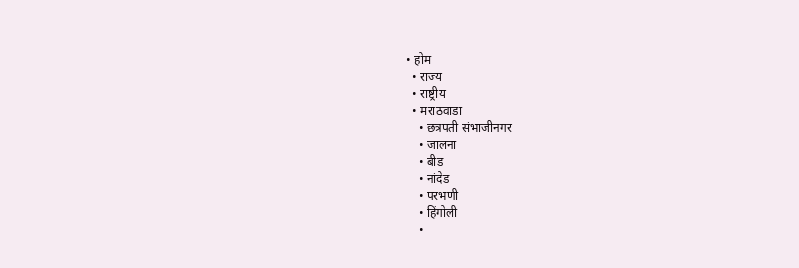• होम
  • राज्य
  • राष्ट्रीय
  • मराठवाडा
    • छत्रपती संभाजीनगर
    • जालना
    • बीड
    • नांदेड
    • परभणी
    • हिंगोली
    •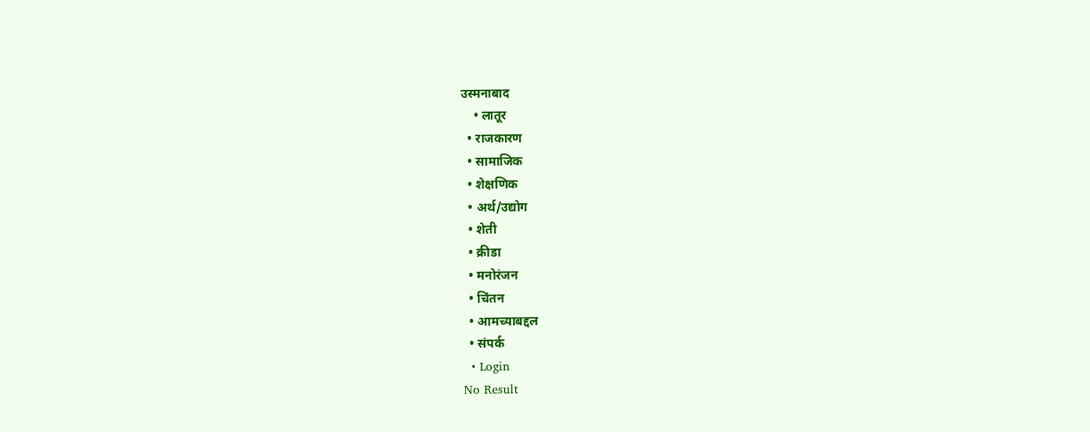उस्मनाबाद
    • लातूर
  • राजकारण
  • सामाजिक
  • शेक्षणिक
  • अर्थ/उद्योग
  • शेती
  • क्रीडा
  • मनोरंजन
  • चिंतन
  • आमच्याबद्दल
  • संपर्क
  • Login
No Result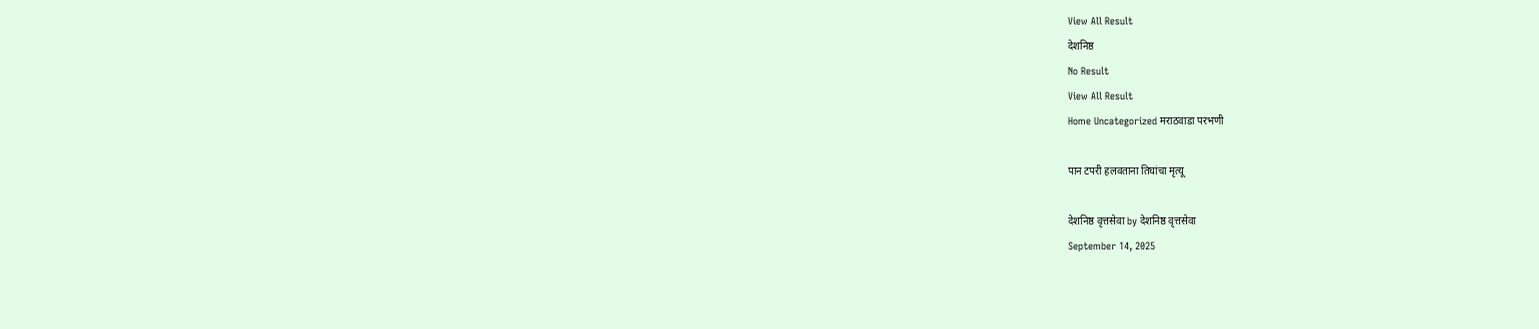View All Result
देशनिष्ठ
No Result
View All Result
Home Uncategorized मराठवाडा परभणी

पान टपरी हलवताना तिघांचा मृत्यू

देशनिष्ठ वृत्तसेवा by देशनिष्ठ वृत्तसेवा
September 14, 2025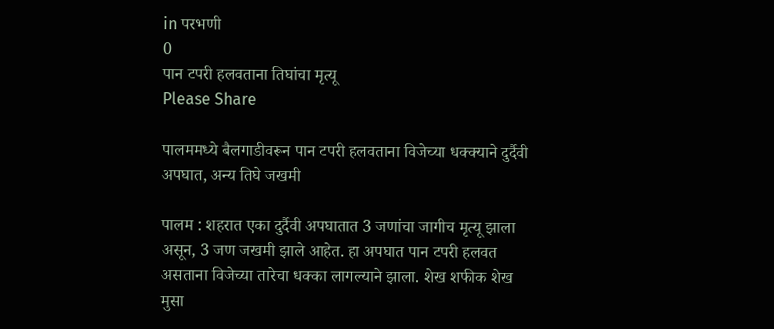in परभणी
0
पान टपरी हलवताना तिघांचा मृत्यू
Please Share

पालममध्ये बैलगाडीवरून पान टपरी हलवताना विजेच्या धक्क्याने दुर्दैवी अपघात, अन्य तिघे जखमी

पालम : शहरात एका दुर्दैवी अपघातात 3 जणांचा जागीच मृत्यू झाला असून, 3 जण जखमी झाले आहेत. हा अपघात पान टपरी हलवत असताना विजेच्या तारेचा धक्का लागल्याने झाला. शेख शफीक शेख मुसा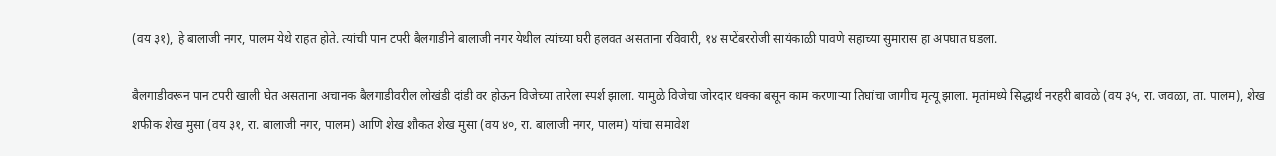(वय ३१), हे बालाजी नगर, पालम येथे राहत होते. त्यांची पान टपरी बैलगाडीने बालाजी नगर येथील त्यांच्या घरी हलवत असताना रविवारी, १४ सप्टेंबररोजी सायंकाळी पावणे सहाच्या सुमारास हा अपघात घडला.

बैलगाडीवरून पान टपरी खाली घेत असताना अचानक बैलगाडीवरील लोखंडी दांडी वर होऊन विजेच्या तारेला स्पर्श झाला. यामुळे विजेचा जोरदार धक्का बसून काम करणाऱ्या तिघांचा जागीच मृत्यू झाला. मृतांमध्ये सिद्धार्थ नरहरी बावळे (वय ३५, रा. जवळा, ता. पालम), शेख शफीक शेख मुसा (वय ३१, रा. बालाजी नगर, पालम) आणि शेख शौकत शेख मुसा (वय ४०, रा. बालाजी नगर, पालम) यांचा समावेश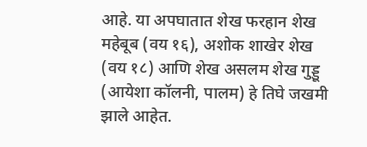आहे. या अपघातात शेख फरहान शेख महेबूब (वय १६), अशोक शाखेर शेख (वय १८) आणि शेख असलम शेख गुड्डू (आयेशा कॉलनी, पालम) हे तिघे जखमी झाले आहेत.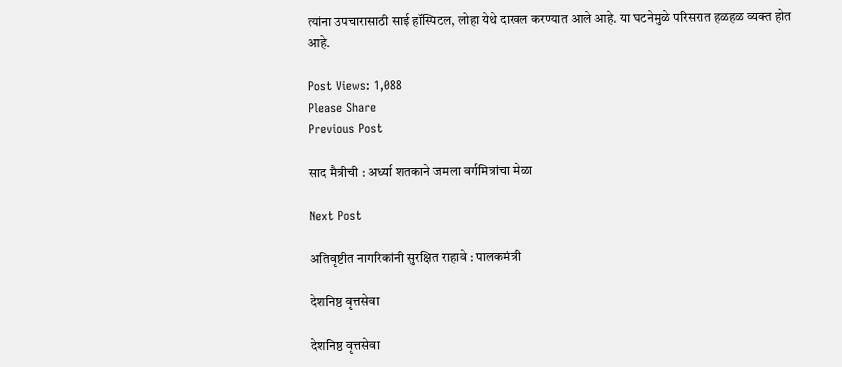त्यांना उपचारासाठी साई हॉस्पिटल, लोहा येथे दाखल करण्यात आले आहे. या घटनेमुळे परिसरात हळहळ व्यक्त होत आहे.

Post Views: 1,088
Please Share
Previous Post

साद मैत्रीची : अर्ध्या शतकाने जमला वर्गमित्रांचा मेळा

Next Post

अतिवृष्टीत नागरिकांनी सुरक्षित राहावे : पालकमंत्री

देशनिष्ठ वृत्तसेवा

देशनिष्ठ वृत्तसेवा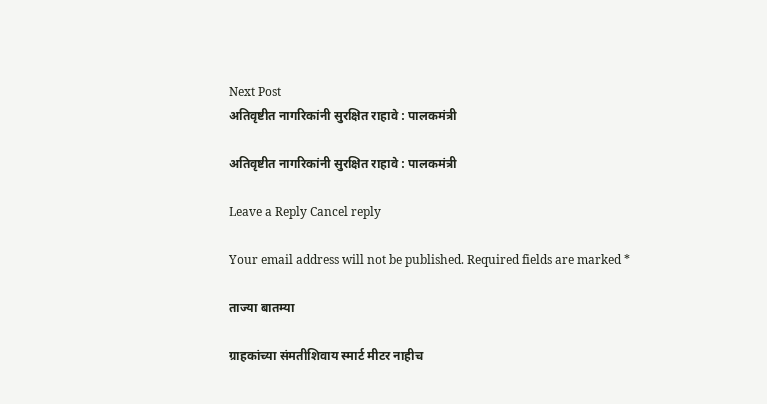Next Post
अतिवृष्टीत नागरिकांनी सुरक्षित राहावे : पालकमंत्री

अतिवृष्टीत नागरिकांनी सुरक्षित राहावे : पालकमंत्री

Leave a Reply Cancel reply

Your email address will not be published. Required fields are marked *

ताज्या बातम्या

ग्राहकांच्या संमतीशिवाय स्मार्ट मीटर नाहीच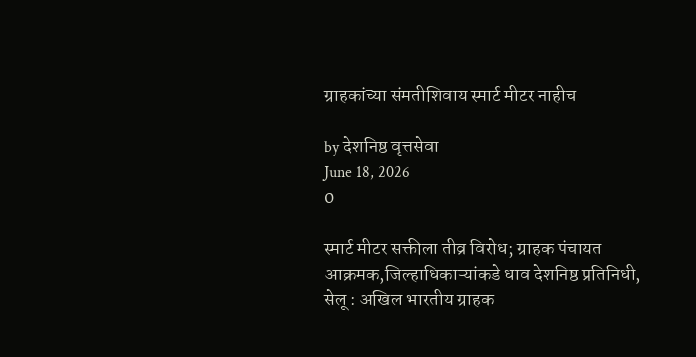ग्राहकांच्या संमतीशिवाय स्मार्ट मीटर नाहीच

by देशनिष्ठ वृत्तसेवा
June 18, 2026
0

स्मार्ट मीटर सक्तीला तीव्र विरोध; ग्राहक पंचायत आक्रमक,जिल्हाधिकाऱ्यांकडे धाव देशनिष्ठ प्रतिनिधी, सेलू : अखिल भारतीय ग्राहक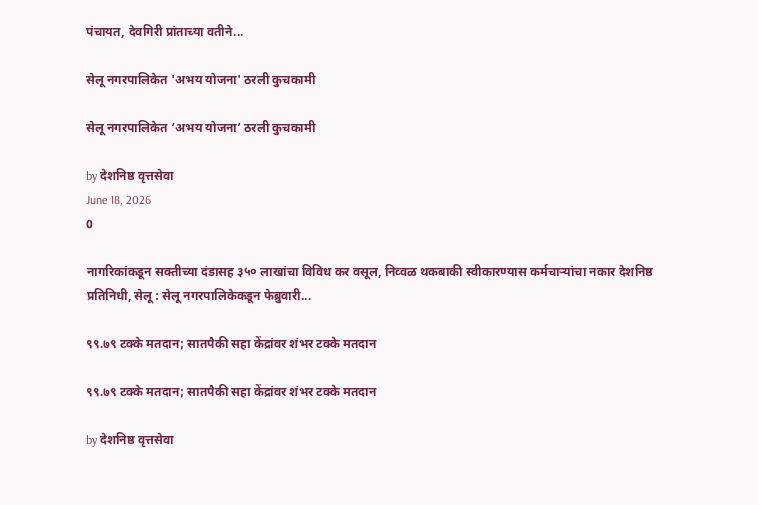पंचायत, देवगिरी प्रांताच्या वतीने...

सेलू नगरपालिकेत 'अभय योजना' ठरली कुचकामी

सेलू नगरपालिकेत ‘अभय योजना’ ठरली कुचकामी

by देशनिष्ठ वृत्तसेवा
June 18, 2026
0

नागरिकांकडून सक्तीच्या दंडासह ३५० लाखांचा विविध कर वसूल, निव्वळ थकबाकी स्वीकारण्यास कर्मचाऱ्यांचा नकार देशनिष्ठ प्रतिनिधी, सेलू : सेलू नगरपालिकेकडून फेब्रुवारी...

९९.७९ टक्के मतदान; सातपैकी सहा केंद्रांवर शंभर टक्के मतदान

९९.७९ टक्के मतदान; सातपैकी सहा केंद्रांवर शंभर टक्के मतदान

by देशनिष्ठ वृत्तसेवा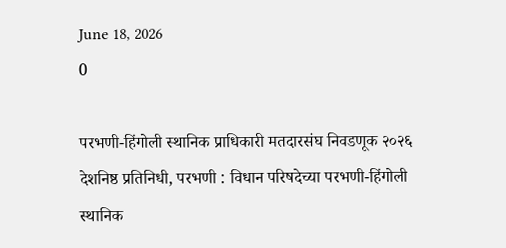June 18, 2026
0

परभणी-हिंगोली स्थानिक प्राधिकारी मतदारसंघ निवडणूक २०२६ देशनिष्ठ प्रतिनिधी, परभणी : विधान परिषदेच्या परभणी-हिंगोली स्थानिक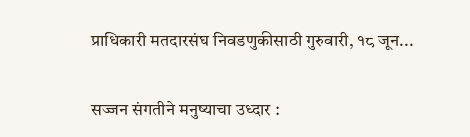प्राधिकारी मतदारसंघ निवडणुकीसाठी गुरुवारी, १८ जून...

सज्जन संगतीने मनुष्याचा उध्दार :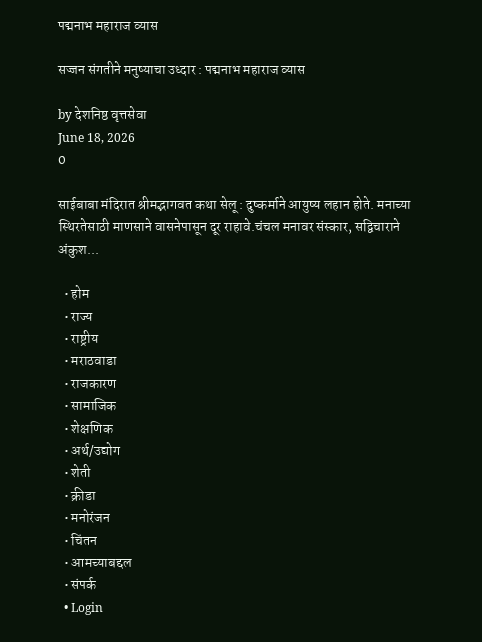पद्मनाभ महाराज व्यास

सज्जन संगतीने मनुष्याचा उध्दार : पद्मनाभ महाराज व्यास

by देशनिष्ठ वृत्तसेवा
June 18, 2026
0

साईबाबा मंदिरात श्रीमद्भागवत कथा सेलू : दुष्कर्माने आयुष्य लहान होते. मनाच्या स्थिरतेसाठी माणसाने वासनेपासून दूर राहावे.चंचल मनावर संस्कार, सद्विचाराने अंकुश...

  • होम
  • राज्य
  • राष्ट्रीय
  • मराठवाडा
  • राजकारण
  • सामाजिक
  • शेक्षणिक
  • अर्थ/उद्योग
  • शेती
  • क्रीडा
  • मनोरंजन
  • चिंतन
  • आमच्याबद्दल
  • संपर्क
  • Login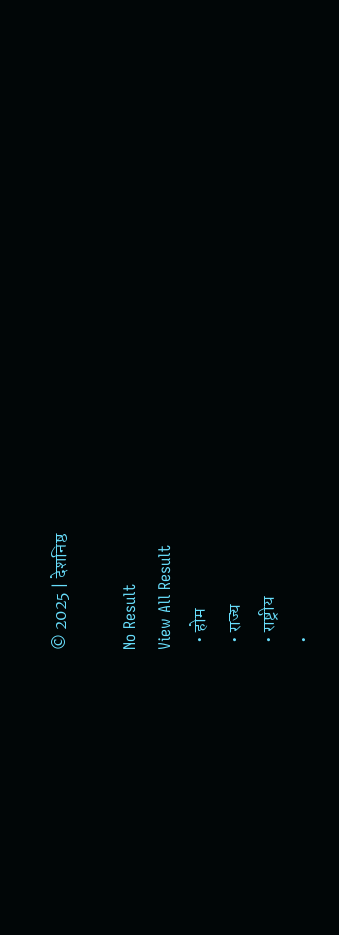© 2025 | देशनिष्ठ

No Result
View All Result
  • होम
  • राज्य
  • राष्ट्रीय
  •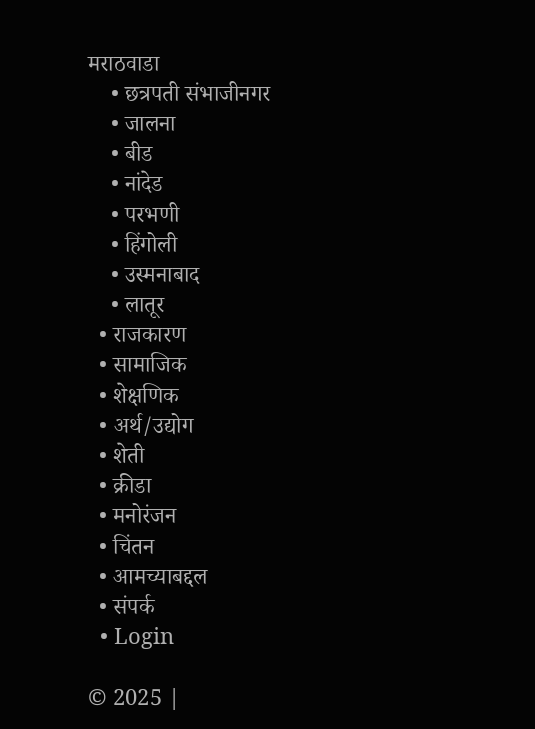मराठवाडा
    • छत्रपती संभाजीनगर
    • जालना
    • बीड
    • नांदेड
    • परभणी
    • हिंगोली
    • उस्मनाबाद
    • लातूर
  • राजकारण
  • सामाजिक
  • शेक्षणिक
  • अर्थ/उद्योग
  • शेती
  • क्रीडा
  • मनोरंजन
  • चिंतन
  • आमच्याबद्दल
  • संपर्क
  • Login

© 2025 |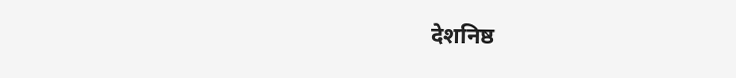देशनिष्ठ